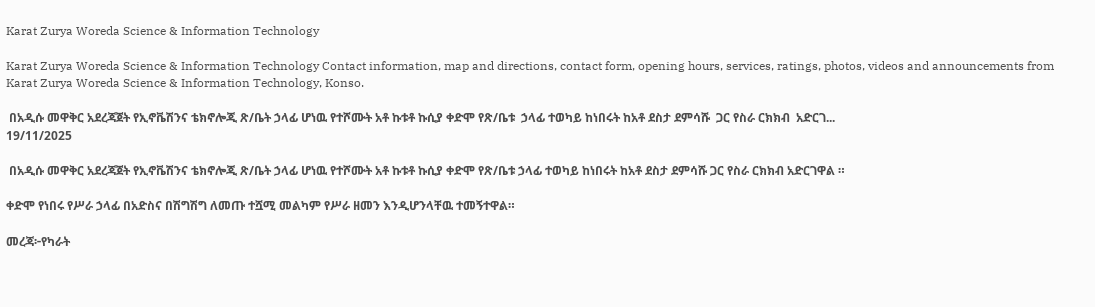Karat Zurya Woreda Science & Information Technology

Karat Zurya Woreda Science & Information Technology Contact information, map and directions, contact form, opening hours, services, ratings, photos, videos and announcements from Karat Zurya Woreda Science & Information Technology, Konso.

 በአዲሱ መዋቅር አደረጃጀት የኢኖቬሽንና ቴክኖሎጂ ጽ/ቤት ኃላፊ ሆነዉ የተሾሙት አቶ ኩቱቶ ኩሲያ ቀድሞ የጽ/ቤቱ  ኃላፊ ተወካይ ከነበሩት ከአቶ ደስታ ደምሳሹ  ጋር የስራ ርክክብ  አድርገ...
19/11/2025

 በአዲሱ መዋቅር አደረጃጀት የኢኖቬሽንና ቴክኖሎጂ ጽ/ቤት ኃላፊ ሆነዉ የተሾሙት አቶ ኩቱቶ ኩሲያ ቀድሞ የጽ/ቤቱ ኃላፊ ተወካይ ከነበሩት ከአቶ ደስታ ደምሳሹ ጋር የስራ ርክክብ አድርገዋል ።

ቀድሞ የነበሩ የሥራ ኃላፊ በአድስና በሽግሽግ ለመጡ ተሿሚ መልካም የሥራ ዘመን እንዲሆንላቸዉ ተመኝተዋል።

መረጃ፦የካራት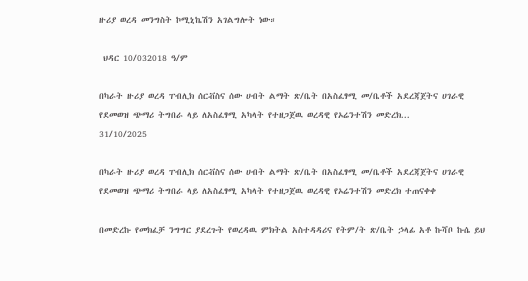ዙሪያ ወረዳ መንግስት ኮሚኒኬሽን አገልግሎት ነው።

 ህዳር 10/032018 ዓ/ም

በካራት ዙሪያ ወረዳ ፐብሊክ ሰርቭስና ሰው ሀብት ልማት ጽ/ቤት በአስፈፃሚ መ/ቤቶች አደረጃጀትና ሀገራዊ የደመወዝ ጭማሪ ትግበራ ላይ ለአስፈፃሚ አካላት የተዘጋጀዉ ወረዳዊ የኦሬንተሽን መድረክ...
31/10/2025

በካራት ዙሪያ ወረዳ ፐብሊክ ሰርቭስና ሰው ሀብት ልማት ጽ/ቤት በአስፈፃሚ መ/ቤቶች አደረጃጀትና ሀገራዊ የደመወዝ ጭማሪ ትግበራ ላይ ለአስፈፃሚ አካላት የተዘጋጀዉ ወረዳዊ የኦሬንተሽን መድረክ ተጠናቀቀ

በመድረኩ የመክፈቻ ንግግር ያደረጉት የወረዳዉ ምክትል አስተዳዳሪና የትም/ት ጽ/ቤት ኃላፊ አቶ ኩሻቦ ኩሴ ይህ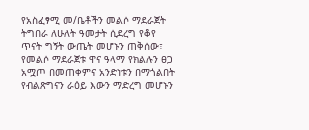የአስፈፃሚ መ/ቤቶችን መልሶ ማደራጀት ትግበራ ለሁለት ዓመታት ሲደረግ የቆየ ጥናት ግኝት ውጤት መሆኑን ጠቅሰው፣ የመልሶ ማደራጀቱ ዋና ዓላማ የክልሉን ፀጋ አሟጦ በመጠቀምና አንድነቱን በማጎልበት የብልጽግናን ራዕይ እውን ማድረግ መሆኑን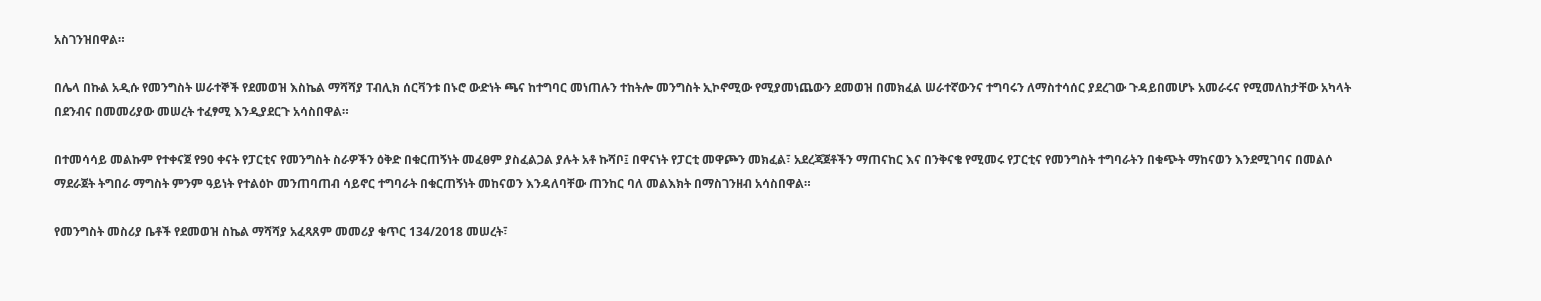አስገንዝበዋል።

በሌላ በኩል አዲሱ የመንግስት ሠራተኞች የደመወዝ እስኬል ማሻሻያ ፐብሊክ ሰርቫንቱ በኑሮ ውድነት ጫና ከተግባር መነጠሉን ተከትሎ መንግስት ኢኮኖሚው የሚያመነጨውን ደመወዝ በመክፈል ሠራተኛውንና ተግባሩን ለማስተሳሰር ያደረገው ጉዳይበመሆኑ አመራሩና የሚመለከታቸው አካላት በደንብና በመመሪያው መሠረት ተፈፃሚ እንዲያደርጉ አሳስበዋል።

በተመሳሳይ መልኩም የተቀናጀ የ90 ቀናት የፓርቲና የመንግስት ስራዎችን ዕቅድ በቁርጠኝነት መፈፀም ያስፈልጋል ያሉት አቶ ኩሻቦ፤ በዋናነት የፓርቲ መዋጮን መክፈል፣ አደረጃጀቶችን ማጠናከር እና በንቅናቄ የሚመሩ የፓርቲና የመንግስት ተግባራትን በቁጭት ማከናወን እንደሚገባና በመልሶ ማደራጀት ትግበራ ማግስት ምንም ዓይነት የተልዕኮ መንጠባጠብ ሳይኖር ተግባራት በቁርጠኝነት መከናወን እንዳለባቸው ጠንከር ባለ መልእክት በማስገንዘብ አሳስበዋል።

የመንግስት መስሪያ ቤቶች የደመወዝ ስኬል ማሻሻያ አፈጻጸም መመሪያ ቁጥር 134/2018 መሠረት፣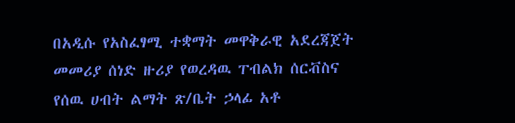በአዲሱ የአስፈፃሚ ተቋማት መዋቅራዊ አደረጃጀት መመሪያ ሰነድ ዙሪያ የወረዳዉ ፐብልክ ሰርቭስና የሰዉ ሀብት ልማት ጽ/ቤት ኃላፊ አቶ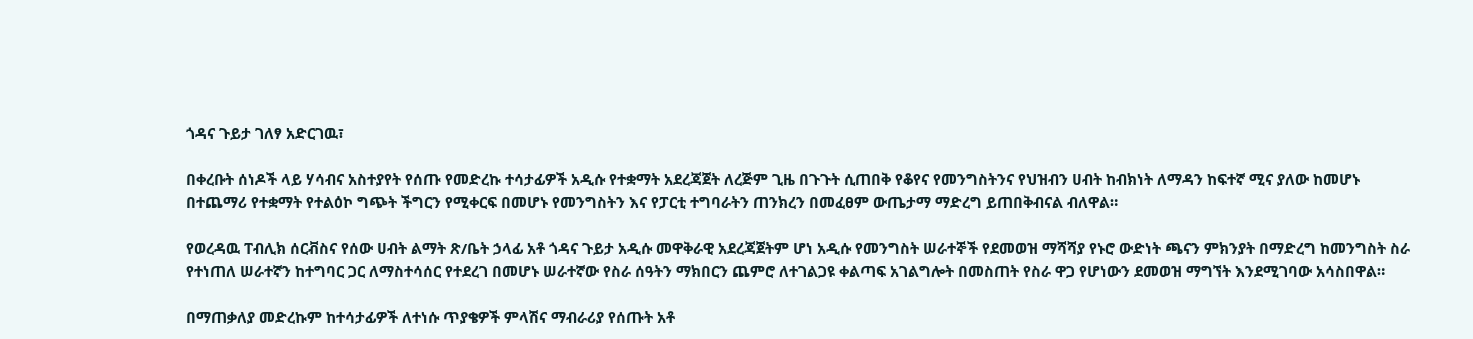ጎዳና ጉይታ ገለፃ አድርገዉ፣

በቀረቡት ሰነዶች ላይ ሃሳብና አስተያየት የሰጡ የመድረኩ ተሳታፊዎች አዲሱ የተቋማት አደረጃጀት ለረጅም ጊዜ በጉጉት ሲጠበቅ የቆየና የመንግስትንና የህዝብን ሀብት ከብክነት ለማዳን ከፍተኛ ሚና ያለው ከመሆኑ በተጨማሪ የተቋማት የተልዕኮ ግጭት ችግርን የሚቀርፍ በመሆኑ የመንግስትን እና የፓርቲ ተግባራትን ጠንክረን በመፈፀም ውጤታማ ማድረግ ይጠበቅብናል ብለዋል።

የወረዳዉ ፐብሊክ ሰርቭስና የሰው ሀብት ልማት ጽ/ቤት ኃላፊ አቶ ጎዳና ጉይታ አዲሱ መዋቅራዊ አደረጃጀትም ሆነ አዲሱ የመንግስት ሠራተኞች የደመወዝ ማሻሻያ የኑሮ ውድነት ጫናን ምክንያት በማድረግ ከመንግስት ስራ የተነጠለ ሠራተኛን ከተግባር ጋር ለማስተሳሰር የተደረገ በመሆኑ ሠራተኛው የስራ ሰዓትን ማክበርን ጨምሮ ለተገልጋዩ ቀልጣፍ አገልግሎት በመስጠት የስራ ዋጋ የሆነውን ደመወዝ ማግኘት እንደሚገባው አሳስበዋል።

በማጠቃለያ መድረኩም ከተሳታፊዎች ለተነሱ ጥያቄዎች ምላሽና ማብራሪያ የሰጡት አቶ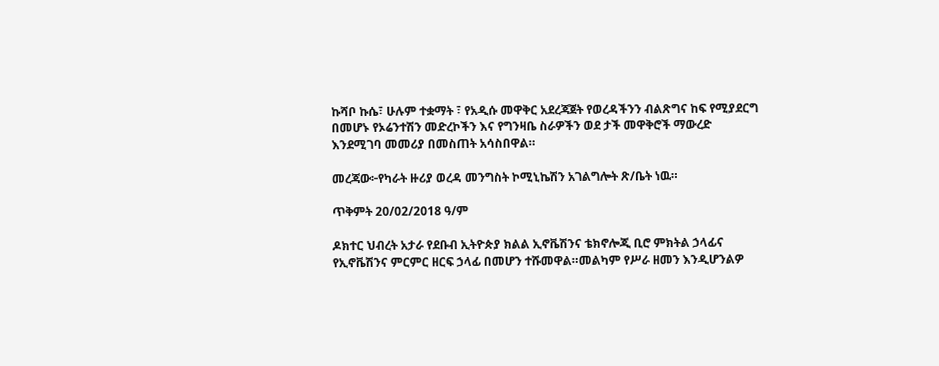ኩሻቦ ኩሴ፣ ሁሉም ተቋማት ፣ የአዲሱ መዋቅር አደረጃጀት የወረዳችንን ብልጽግና ከፍ የሚያደርግ በመሆኑ የኦሬንተሽን መድረኮችን እና የግንዛቤ ስራዎችን ወደ ታች መዋቅሮች ማውረድ እንደሚገባ መመሪያ በመስጠት አሳስበዋል።

መረጃው፦የካራት ዙሪያ ወረዳ መንግስት ኮሚኒኬሽን አገልግሎት ጽ/ቤት ነዉ።

ጥቅምት 20/02/2018 ዓ/ም

ዶክተር ህብረት አታራ የደቡብ ኢትዮጵያ ክልል ኢኖቬሽንና ቴክኖሎጂ ቢሮ ምክትል ኃላፊና የኢኖቬሽንና ምርምር ዘርፍ ኃላፊ በመሆን ተሹመዋል።መልካም የሥራ ዘመን እንዲሆንልዎ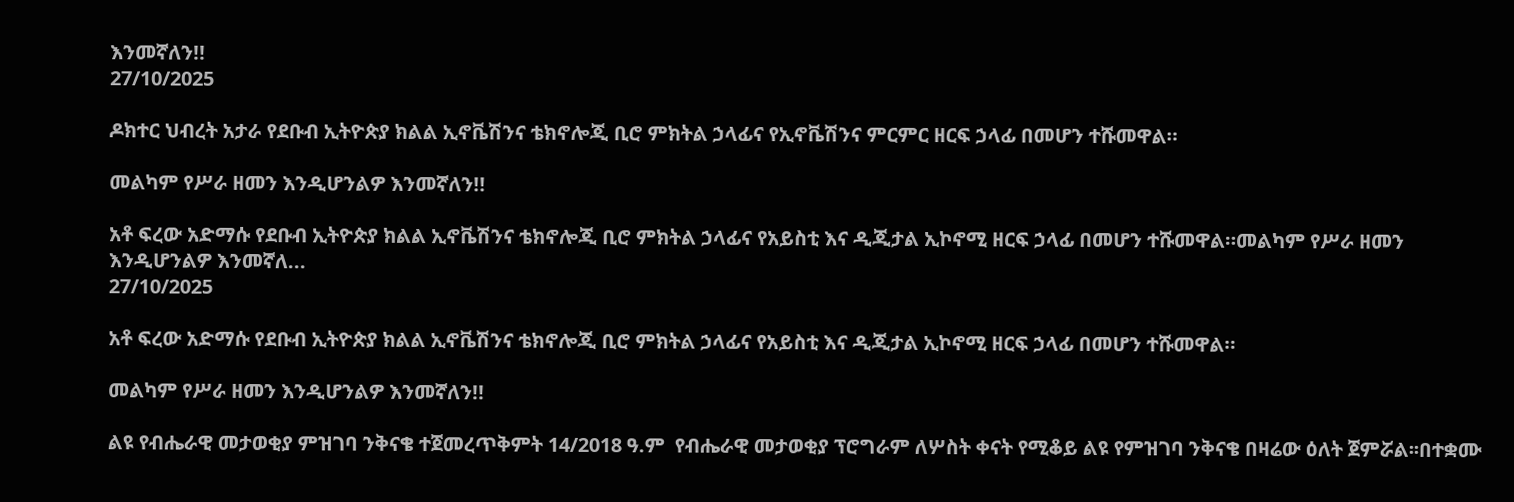እንመኛለን!!
27/10/2025

ዶክተር ህብረት አታራ የደቡብ ኢትዮጵያ ክልል ኢኖቬሽንና ቴክኖሎጂ ቢሮ ምክትል ኃላፊና የኢኖቬሽንና ምርምር ዘርፍ ኃላፊ በመሆን ተሹመዋል።

መልካም የሥራ ዘመን እንዲሆንልዎ እንመኛለን!!

አቶ ፍረው አድማሱ የደቡብ ኢትዮጵያ ክልል ኢኖቬሽንና ቴክኖሎጂ ቢሮ ምክትል ኃላፊና የአይስቲ እና ዲጂታል ኢኮኖሚ ዘርፍ ኃላፊ በመሆን ተሹመዋል።መልካም የሥራ ዘመን እንዲሆንልዎ እንመኛለ...
27/10/2025

አቶ ፍረው አድማሱ የደቡብ ኢትዮጵያ ክልል ኢኖቬሽንና ቴክኖሎጂ ቢሮ ምክትል ኃላፊና የአይስቲ እና ዲጂታል ኢኮኖሚ ዘርፍ ኃላፊ በመሆን ተሹመዋል።

መልካም የሥራ ዘመን እንዲሆንልዎ እንመኛለን!!

ልዩ የብሔራዊ መታወቂያ ምዝገባ ንቅናቄ ተጀመረጥቅምት 14/2018 ዓ.ም  የብሔራዊ መታወቂያ ፕሮግራም ለሦስት ቀናት የሚቆይ ልዩ የምዝገባ ንቅናቄ በዛሬው ዕለት ጀምሯል፡፡በተቋሙ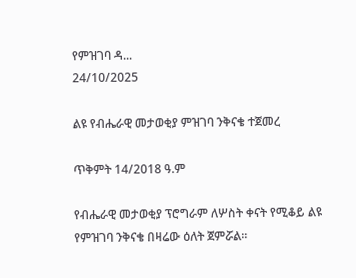የምዝገባ ዳ...
24/10/2025

ልዩ የብሔራዊ መታወቂያ ምዝገባ ንቅናቄ ተጀመረ

ጥቅምት 14/2018 ዓ.ም

የብሔራዊ መታወቂያ ፕሮግራም ለሦስት ቀናት የሚቆይ ልዩ የምዝገባ ንቅናቄ በዛሬው ዕለት ጀምሯል፡፡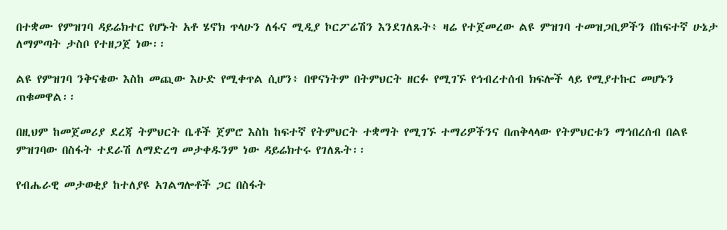በተቋሙ የምዝገባ ዳይሬክተር የሆኑት አቶ ሄኖክ ጥላሁን ለፋና ሚዲያ ኮርፖሬሽን እንደገለጹት፥ ዛሬ የተጀመረው ልዩ ምዝገባ ተመዝጋቢዎችን በከፍተኛ ሁኔታ ለማምጣት ታስቦ የተዘጋጀ ነው፡፡

ልዩ የምዝገባ ንቅናቄው እስከ መጪው እሁድ የሚቀጥል ሲሆን፥ በዋናነትም በትምህርት ዘርፉ የሚገኙ የኅብረተሰብ ክፍሎች ላይ የሚያተኩር መሆኑን ጠቁመዋል፡፡

በዚህም ከመጀመሪያ ደረጃ ትምህርት ቤቶች ጀምሮ እስከ ከፍተኛ የትምህርት ተቋማት የሚገኙ ተማሪዎችንና በጠቅላላው የትምህርቱን ማኅበረሰብ በልዩ ምዝገባው በስፋት ተደራሽ ለማድረግ መታቀዱንም ነው ዳይሬክተሩ የገለጹት፡፡

የብሔራዊ መታወቂያ ከተለያዩ አገልግሎቶች ጋር በስፋት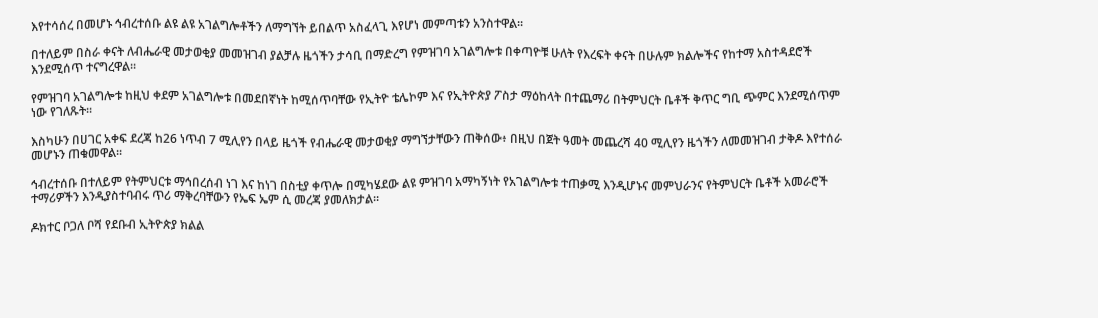እየተሳሰረ በመሆኑ ኅብረተሰቡ ልዩ ልዩ አገልግሎቶችን ለማግኘት ይበልጥ አስፈላጊ እየሆነ መምጣቱን አንስተዋል፡፡

በተለይም በስራ ቀናት ለብሔራዊ መታወቂያ መመዝገብ ያልቻሉ ዜጎችን ታሳቢ በማድረግ የምዝገባ አገልግሎቱ በቀጣዮቹ ሁለት የእረፍት ቀናት በሁሉም ክልሎችና የከተማ አስተዳደሮች እንደሚሰጥ ተናግረዋል፡፡

የምዝገባ አገልግሎቱ ከዚህ ቀደም አገልግሎቱ በመደበኛነት ከሚሰጥባቸው የኢትዮ ቴሌኮም እና የኢትዮጵያ ፖስታ ማዕከላት በተጨማሪ በትምህርት ቤቶች ቅጥር ግቢ ጭምር እንደሚሰጥም ነው የገለጹት፡፡

እስካሁን በሀገር አቀፍ ደረጃ ከ26 ነጥብ 7 ሚሊየን በላይ ዜጎች የብሔራዊ መታወቂያ ማግኘታቸውን ጠቅሰው፥ በዚህ በጀት ዓመት መጨረሻ 40 ሚሊየን ዜጎችን ለመመዝገብ ታቅዶ እየተሰራ መሆኑን ጠቁመዋል፡፡

ኅብረተሰቡ በተለይም የትምህርቱ ማኅበረሰብ ነገ እና ከነገ በስቲያ ቀጥሎ በሚካሄደው ልዩ ምዝገባ አማካኝነት የአገልግሎቱ ተጠቃሚ እንዲሆኑና መምህራንና የትምህርት ቤቶች አመራሮች ተማሪዎችን እንዲያስተባብሩ ጥሪ ማቅረባቸውን የኤፍ ኤም ሲ መረጃ ያመለክታል።

ዶክተር ቦጋለ ቦሻ የደቡብ ኢትዮጵያ ክልል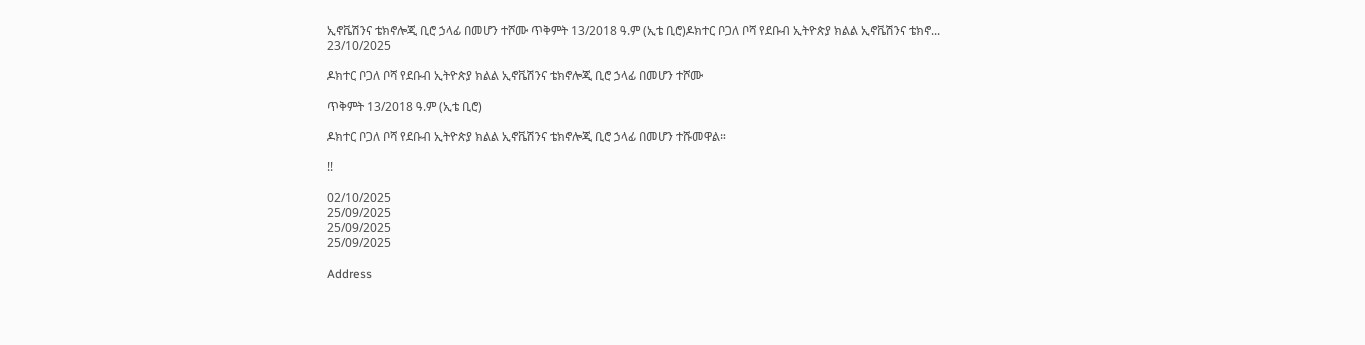ኢኖቬሽንና ቴክኖሎጂ ቢሮ ኃላፊ በመሆን ተሾሙ ጥቅምት 13/2018 ዓ.ም (ኢቴ ቢሮ)ዶክተር ቦጋለ ቦሻ የደቡብ ኢትዮጵያ ክልል ኢኖቬሽንና ቴክኖ...
23/10/2025

ዶክተር ቦጋለ ቦሻ የደቡብ ኢትዮጵያ ክልል ኢኖቬሽንና ቴክኖሎጂ ቢሮ ኃላፊ በመሆን ተሾሙ

ጥቅምት 13/2018 ዓ.ም (ኢቴ ቢሮ)

ዶክተር ቦጋለ ቦሻ የደቡብ ኢትዮጵያ ክልል ኢኖቬሽንና ቴክኖሎጂ ቢሮ ኃላፊ በመሆን ተሹመዋል።

!!

02/10/2025
25/09/2025
25/09/2025
25/09/2025

Address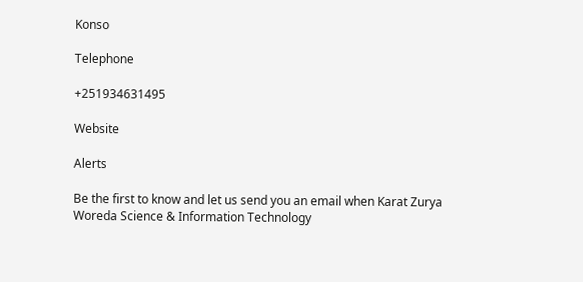Konso

Telephone

+251934631495

Website

Alerts

Be the first to know and let us send you an email when Karat Zurya Woreda Science & Information Technology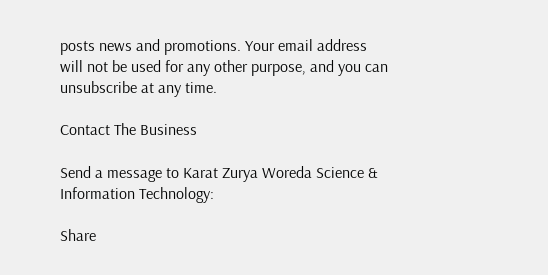posts news and promotions. Your email address will not be used for any other purpose, and you can unsubscribe at any time.

Contact The Business

Send a message to Karat Zurya Woreda Science & Information Technology:

Share